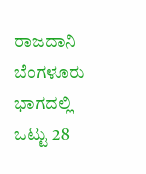ರಾಜದಾನಿ ಬೆಂಗಳೂರು ಭಾಗದಲ್ಲಿ ಒಟ್ಟು 28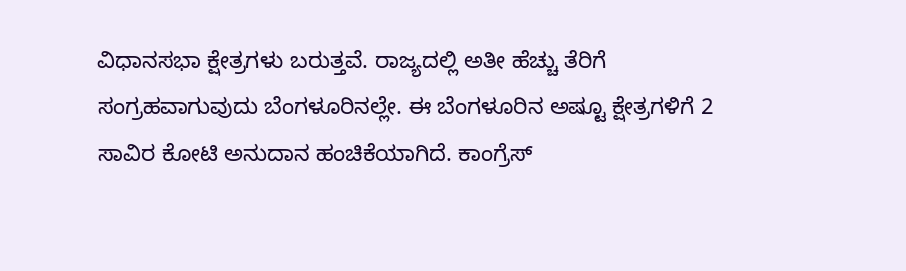ವಿಧಾನಸಭಾ ಕ್ಷೇತ್ರಗಳು ಬರುತ್ತವೆ. ರಾಜ್ಯದಲ್ಲಿ ಅತೀ ಹೆಚ್ಚು ತೆರಿಗೆ ಸಂಗ್ರಹವಾಗುವುದು ಬೆಂಗಳೂರಿನಲ್ಲೇ. ಈ ಬೆಂಗಳೂರಿನ ಅಷ್ಟೂ ಕ್ಷೇತ್ರಗಳಿಗೆ 2 ಸಾವಿರ ಕೋಟಿ ಅನುದಾನ ಹಂಚಿಕೆಯಾಗಿದೆ. ಕಾಂಗ್ರೆಸ್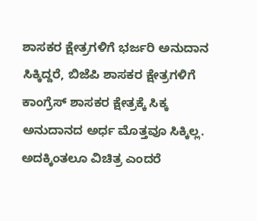ಶಾಸಕರ ಕ್ಷೇತ್ರಗಳಿಗೆ ಭರ್ಜರಿ ಅನುದಾನ ಸಿಕ್ಕಿದ್ದರೆ, ಬಿಜೆಪಿ ಶಾಸಕರ ಕ್ಷೇತ್ರಗಳಿಗೆ ಕಾಂಗ್ರೆಸ್ ಶಾಸಕರ ಕ್ಷೇತ್ರಕ್ಕೆ ಸಿಕ್ಕ ಅನುದಾನದ ಅರ್ಧ ಮೊತ್ತವೂ ಸಿಕ್ಕಿಲ್ಲ. ಅದಕ್ಕಿಂತಲೂ ವಿಚಿತ್ರ ಎಂದರೆ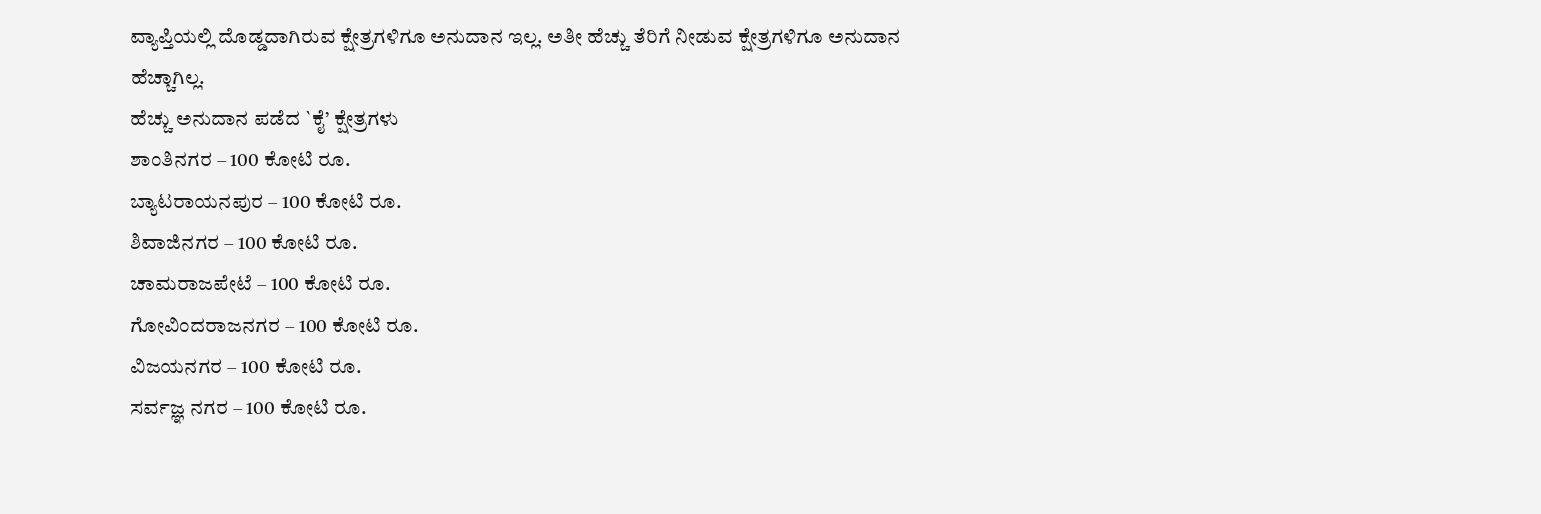ವ್ಯಾಪ್ತಿಯಲ್ಲಿ ದೊಡ್ಡದಾಗಿರುವ ಕ್ಷೇತ್ರಗಳಿಗೂ ಅನುದಾನ ಇಲ್ಲ. ಅತೀ ಹೆಚ್ಚು ತೆರಿಗೆ ನೀಡುವ ಕ್ಷೇತ್ರಗಳಿಗೂ ಅನುದಾನ ಹೆಚ್ಚಾಗಿಲ್ಲ.
ಹೆಚ್ಚು ಅನುದಾನ ಪಡೆದ `ಕೈ’ ಕ್ಷೇತ್ರಗಳು
ಶಾಂತಿನಗರ – 100 ಕೋಟಿ ರೂ.
ಬ್ಯಾಟರಾಯನಪುರ – 100 ಕೋಟಿ ರೂ.
ಶಿವಾಜಿನಗರ – 100 ಕೋಟಿ ರೂ.
ಚಾಮರಾಜಪೇಟೆ – 100 ಕೋಟಿ ರೂ.
ಗೋವಿಂದರಾಜನಗರ – 100 ಕೋಟಿ ರೂ.
ವಿಜಯನಗರ – 100 ಕೋಟಿ ರೂ.
ಸರ್ವಜ್ಞ ನಗರ – 100 ಕೋಟಿ ರೂ.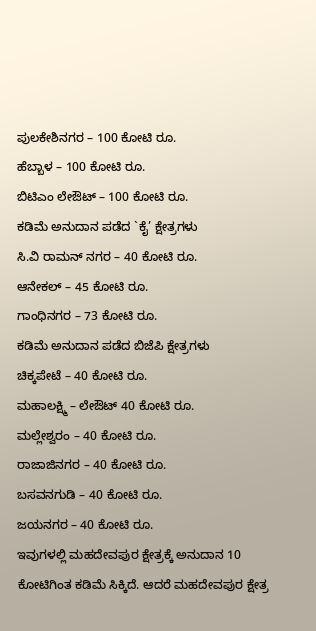ಪುಲಕೇಶಿನಗರ – 100 ಕೋಟಿ ರೂ.
ಹೆಬ್ಬಾಳ – 100 ಕೋಟಿ ರೂ.
ಬಿಟಿಎಂ ಲೇಔಟ್ – 100 ಕೋಟಿ ರೂ.
ಕಡಿಮೆ ಅನುದಾನ ಪಡೆದ `ಕೈ’ ಕ್ಷೇತ್ರಗಳು
ಸಿ.ವಿ ರಾಮನ್ ನಗರ – 40 ಕೋಟಿ ರೂ.
ಆನೇಕಲ್ – 45 ಕೋಟಿ ರೂ.
ಗಾಂಧಿನಗರ – 73 ಕೋಟಿ ರೂ.
ಕಡಿಮೆ ಅನುದಾನ ಪಡೆದ ಬಿಜೆಪಿ ಕ್ಷೇತ್ರಗಳು
ಚಿಕ್ಕಪೇಟೆ – 40 ಕೋಟಿ ರೂ.
ಮಹಾಲಕ್ಷ್ಮಿ – ಲೇಔಟ್ 40 ಕೋಟಿ ರೂ.
ಮಲ್ಲೇಶ್ವರಂ – 40 ಕೋಟಿ ರೂ.
ರಾಜಾಜಿನಗರ – 40 ಕೋಟಿ ರೂ.
ಬಸವನಗುಡಿ – 40 ಕೋಟಿ ರೂ.
ಜಯನಗರ – 40 ಕೋಟಿ ರೂ.
ಇವುಗಳಲ್ಲಿ ಮಹದೇವಪುರ ಕ್ಷೇತ್ರಕ್ಕೆ ಅನುದಾನ 10 ಕೋಟಿಗಿಂತ ಕಡಿಮೆ ಸಿಕ್ಕಿದೆ. ಆದರೆ ಮಹದೇವಪುರ ಕ್ಷೇತ್ರ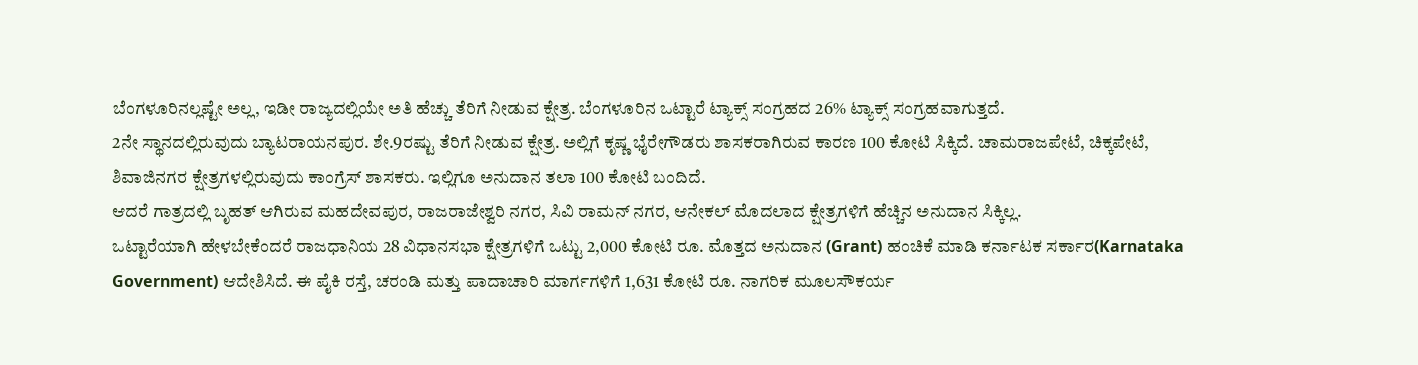ಬೆಂಗಳೂರಿನಲ್ಲಷ್ಟೇ ಅಲ್ಲ, ಇಡೀ ರಾಜ್ಯದಲ್ಲಿಯೇ ಅತಿ ಹೆಚ್ಚು ತೆರಿಗೆ ನೀಡುವ ಕ್ಷೇತ್ರ. ಬೆಂಗಳೂರಿನ ಒಟ್ಟಾರೆ ಟ್ಯಾಕ್ಸ್ ಸಂಗ್ರಹದ 26% ಟ್ಯಾಕ್ಸ್ ಸಂಗ್ರಹವಾಗುತ್ತದೆ.
2ನೇ ಸ್ಥಾನದಲ್ಲಿರುವುದು ಬ್ಯಾಟರಾಯನಪುರ. ಶೇ.9ರಷ್ಟು ತೆರಿಗೆ ನೀಡುವ ಕ್ಷೇತ್ರ. ಅಲ್ಲಿಗೆ ಕೃಷ್ಣ ಭೈರೇಗೌಡರು ಶಾಸಕರಾಗಿರುವ ಕಾರಣ 100 ಕೋಟಿ ಸಿಕ್ಕಿದೆ. ಚಾಮರಾಜಪೇಟೆ, ಚಿಕ್ಕಪೇಟೆ, ಶಿವಾಜಿನಗರ ಕ್ಷೇತ್ರಗಳಲ್ಲಿರುವುದು ಕಾಂಗ್ರೆಸ್ ಶಾಸಕರು. ಇಲ್ಲಿಗೂ ಅನುದಾನ ತಲಾ 100 ಕೋಟಿ ಬಂದಿದೆ.
ಆದರೆ ಗಾತ್ರದಲ್ಲಿ ಬೃಹತ್ ಆಗಿರುವ ಮಹದೇವಪುರ, ರಾಜರಾಜೇಶ್ವರಿ ನಗರ, ಸಿವಿ ರಾಮನ್ ನಗರ, ಆನೇಕಲ್ ಮೊದಲಾದ ಕ್ಷೇತ್ರಗಳಿಗೆ ಹೆಚ್ಚಿನ ಅನುದಾನ ಸಿಕ್ಕಿಲ್ಲ.
ಒಟ್ಟಾರೆಯಾಗಿ ಹೇಳಬೇಕೆಂದರೆ ರಾಜಧಾನಿಯ 28 ವಿಧಾನಸಭಾ ಕ್ಷೇತ್ರಗಳಿಗೆ ಒಟ್ಟು 2,000 ಕೋಟಿ ರೂ. ಮೊತ್ತದ ಅನುದಾನ (Grant) ಹಂಚಿಕೆ ಮಾಡಿ ಕರ್ನಾಟಕ ಸರ್ಕಾರ(Karnataka Government) ಆದೇಶಿಸಿದೆ. ಈ ಪೈಕಿ ರಸ್ತೆ, ಚರಂಡಿ ಮತ್ತು ಪಾದಾಚಾರಿ ಮಾರ್ಗಗಳಿಗೆ 1,631 ಕೋಟಿ ರೂ. ನಾಗರಿಕ ಮೂಲಸೌಕರ್ಯ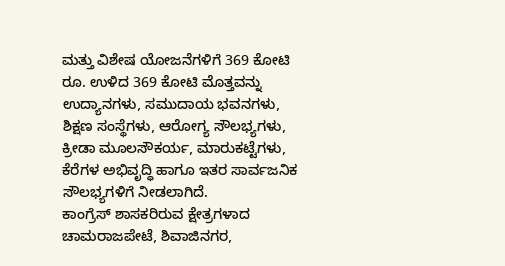ಮತ್ತು ವಿಶೇಷ ಯೋಜನೆಗಳಿಗೆ 369 ಕೋಟಿ ರೂ. ಉಳಿದ 369 ಕೋಟಿ ಮೊತ್ತವನ್ನು ಉದ್ಯಾನಗಳು, ಸಮುದಾಯ ಭವನಗಳು, ಶಿಕ್ಷಣ ಸಂಸ್ಥೆಗಳು, ಆರೋಗ್ಯ ಸೌಲಭ್ಯಗಳು, ಕ್ರೀಡಾ ಮೂಲಸೌಕರ್ಯ, ಮಾರುಕಟ್ಟೆಗಳು, ಕೆರೆಗಳ ಅಭಿವೃದ್ಧಿ ಹಾಗೂ ಇತರ ಸಾರ್ವಜನಿಕ ಸೌಲಭ್ಯಗಳಿಗೆ ನೀಡಲಾಗಿದೆ.
ಕಾಂಗ್ರೆಸ್ ಶಾಸಕರಿರುವ ಕ್ಷೇತ್ರಗಳಾದ ಚಾಮರಾಜಪೇಟೆ, ಶಿವಾಜಿನಗರ,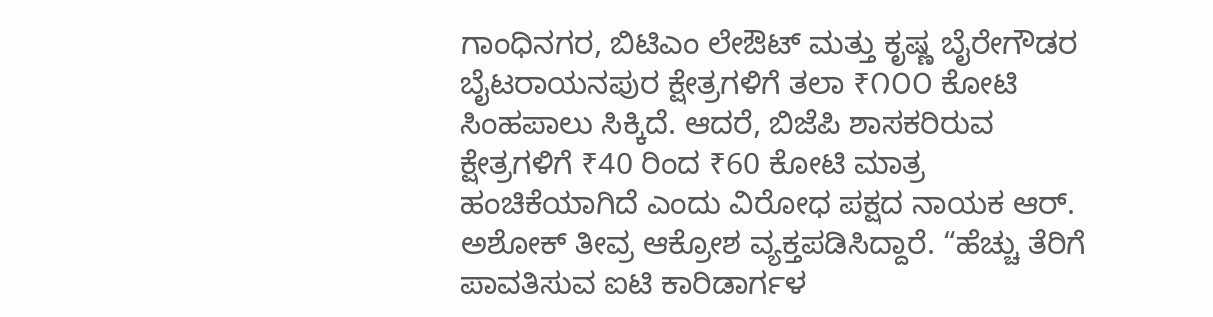ಗಾಂಧಿನಗರ, ಬಿಟಿಎಂ ಲೇಔಟ್ ಮತ್ತು ಕೃಷ್ಣ ಬೈರೇಗೌಡರ ಬೈಟರಾಯನಪುರ ಕ್ಷೇತ್ರಗಳಿಗೆ ತಲಾ ₹೧೦೦ ಕೋಟಿ ಸಿಂಹಪಾಲು ಸಿಕ್ಕಿದೆ. ಆದರೆ, ಬಿಜೆಪಿ ಶಾಸಕರಿರುವ ಕ್ಷೇತ್ರಗಳಿಗೆ ₹40 ರಿಂದ ₹60 ಕೋಟಿ ಮಾತ್ರ ಹಂಚಿಕೆಯಾಗಿದೆ ಎಂದು ವಿರೋಧ ಪಕ್ಷದ ನಾಯಕ ಆರ್. ಅಶೋಕ್ ತೀವ್ರ ಆಕ್ರೋಶ ವ್ಯಕ್ತಪಡಿಸಿದ್ದಾರೆ. “ಹೆಚ್ಚು ತೆರಿಗೆ ಪಾವತಿಸುವ ಐಟಿ ಕಾರಿಡಾರ್ಗಳ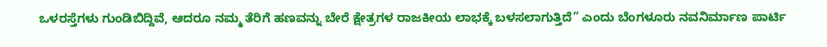ಒಳರಸ್ತೆಗಳು ಗುಂಡಿಬಿದ್ದಿವೆ, ಆದರೂ ನಮ್ಮ ತೆರಿಗೆ ಹಣವನ್ನು ಬೇರೆ ಕ್ಷೇತ್ರಗಳ ರಾಜಕೀಯ ಲಾಭಕ್ಕೆ ಬಳಸಲಾಗುತ್ತಿದೆ” ಎಂದು ಬೆಂಗಳೂರು ನವನಿರ್ಮಾಣ ಪಾರ್ಟಿ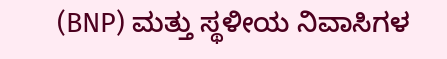(BNP) ಮತ್ತು ಸ್ಥಳೀಯ ನಿವಾಸಿಗಳ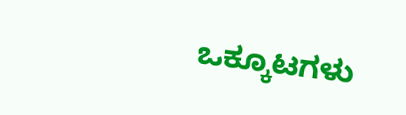ಒಕ್ಕೂಟಗಳು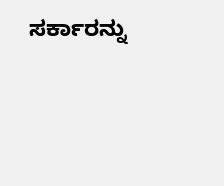ಸರ್ಕಾರನ್ನು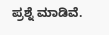ಪ್ರಶ್ನೆ ಮಾಡಿವೆ.